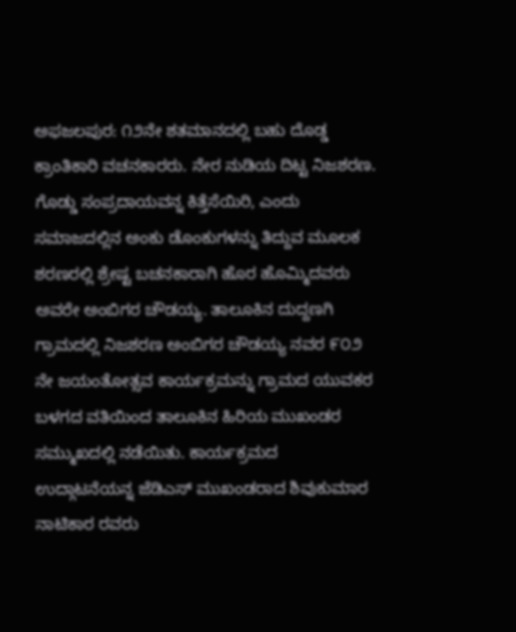ಅಫಜಲಪುರ: ೧೨ನೇ ಶತಮಾನದಲ್ಲಿ ಬಹು ದೊಡ್ಡ ಕ್ರಾಂತಿಕಾರಿ ವಚನಕಾರರು. ನೇರ ನುಡಿಯ ದಿಟ್ಟ ನಿಜಶರಣ. ಗೊಡ್ಡು ಸಂಪ್ರದಾಯವನ್ನ ಕಿತ್ತೆಸೆಯಿರಿ, ಎಂದು ಸಮಾಜದಲ್ಲಿನ ಅಂಕು ಡೊಂಕುಗಳನ್ನು ತಿದ್ದುವ ಮೂಲಕ ಶರಣರಲ್ಲಿ ಶ್ರೇಷ್ಟ ಬಚನಕಾರಾಗಿ ಹೊರ ಹೊಮ್ಮಿದವರು ಅವರೇ ಅಂಬಿಗರ ಚೌಡಯ್ಯ. ತಾಲೂಕಿನ ದುದ್ದಣಗಿ ಗ್ರಾಮದಲ್ಲಿ ನಿಜಶರಣ ಅಂಬಿಗರ ಚೌಡಯ್ಯ ನವರ ೯೦೨ ನೇ ಜಯಂತೋತ್ಸವ ಕಾರ್ಯಕ್ರಮನ್ನು ಗ್ರಾಮದ ಯುವಕರ ಬಳಗದ ವತಿಯಿಂದ ತಾಲೂಕಿನ ಹಿರಿಯ ಮುಖಂಡರ ಸಮ್ಮುಖದಲ್ಲಿ ನಡೆಯಿತು. ಕಾರ್ಯಕ್ರಮದ ಉದ್ಗಾಟನೆಯನ್ನ ಜೆಡಿಎಸ್ ಮುಖಂಡರಾದ ಶಿವುಕುಮಾರ ನಾಟಿಕಾರ ರವರು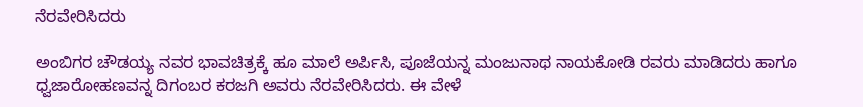ನೆರವೇರಿಸಿದರು

ಅಂಬಿಗರ ಚೌಡಯ್ಯ ನವರ ಭಾವಚಿತ್ರಕ್ಕೆ ಹೂ ಮಾಲೆ ಅರ್ಪಿಸಿ, ಪೂಜೆಯನ್ನ ಮಂಜುನಾಥ ನಾಯಕೋಡಿ ರವರು ಮಾಡಿದರು ಹಾಗೂ ಧ್ವಜಾರೋಹಣವನ್ನ ದಿಗಂಬರ ಕರಜಗಿ ಅವರು ನೆರವೇರಿಸಿದರು. ಈ ವೇಳೆ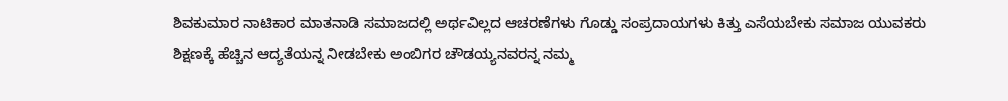ಶಿವಕುಮಾರ ನಾಟಿಕಾರ ಮಾತನಾಡಿ ಸಮಾಜದಲ್ಲಿ ಅರ್ಥವಿಲ್ಲದ ಆಚರಣೆಗಳು ಗೊಡ್ಡು ಸಂಪ್ರದಾಯಗಳು ಕಿತ್ತು ಎಸೆಯಬೇಕು ಸಮಾಜ ಯುವಕರು ಶಿಕ್ಷಣಕ್ಕೆ ಹೆಚ್ಚಿನ ಆದ್ಯತೆಯನ್ನ ನೀಡಬೇಕು ಅಂಬಿಗರ ಚೌಡಯ್ಯನವರನ್ನ ನಮ್ಮ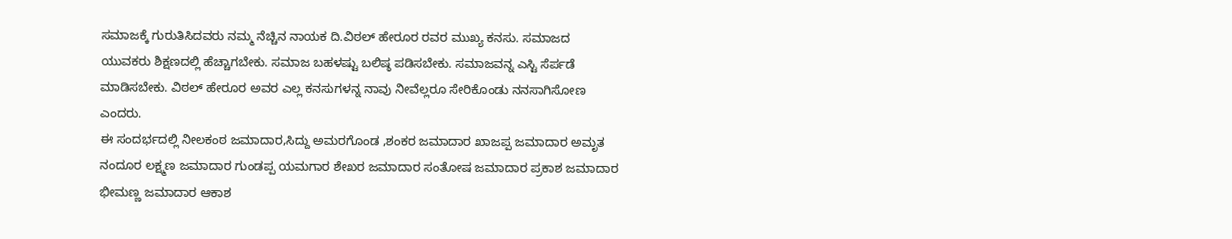ಸಮಾಜಕ್ಕೆ ಗುರುತಿಸಿದವರು ನಮ್ಮ ನೆಚ್ಚಿನ ನಾಯಕ ದಿ.ವಿಠಲ್ ಹೇರೂರ ರವರ ಮುಖ್ಯ ಕನಸು. ಸಮಾಜದ ಯುವಕರು ಶಿಕ್ಷಣದಲ್ಲಿ ಹೆಚ್ಚಾಗಬೇಕು. ಸಮಾಜ ಬಹಳಷ್ಟು ಬಲಿಷ್ಠ ಪಡಿಸಬೇಕು. ಸಮಾಜವನ್ನ ಎಸ್ಟಿ ಸೆರ್ಪಡೆ ಮಾಡಿಸಬೇಕು. ವಿಠಲ್ ಹೇರೂರ ಅವರ ಎಲ್ಲ ಕನಸುಗಳನ್ನ ನಾವು ನೀವೆಲ್ಲರೂ ಸೇರಿಕೊಂಡು ನನಸಾಗಿಸೋಣ ಎಂದರು.
ಈ ಸಂದರ್ಭದಲ್ಲಿ ನೀಲಕಂಠ ಜಮಾದಾರ,ಸಿದ್ದು ಅಮರಗೊಂಡ ,ಶಂಕರ ಜಮಾದಾರ ಖಾಜಪ್ಪ ಜಮಾದಾರ ಅಮೃತ ನಂದೂರ ಲಕ್ಷ್ಮಣ ಜಮಾದಾರ ಗುಂಡಪ್ಪ ಯಮಗಾರ ಶೇಖರ ಜಮಾದಾರ ಸಂತೋಷ ಜಮಾದಾರ ಪ್ರಕಾಶ ಜಮಾದಾರ ಭೀಮಣ್ಣ ಜಮಾದಾರ ಆಕಾಶ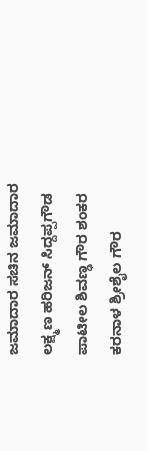ಜಮಾದಾರ ಸಚಿನ ಜಮಾದಾರ
ಲಕ್ಷ್ಮಣ ಹರಿಜನ್ ಸಿದ್ದಪ್ಪಗೌಡ ಪಾಟೀಲ ಶಿವಣ್ಢ ಗೌರ ಶಂಕರ ಕರನಾಳ ಶ್ರೀಶೈಲ ಗೌರ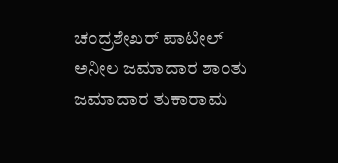ಚಂದ್ರಶೇಖರ್ ಪಾಟೀಲ್ ಅನೀಲ ಜಮಾದಾರ ಶಾಂತು ಜಮಾದಾರ ತುಕಾರಾಮ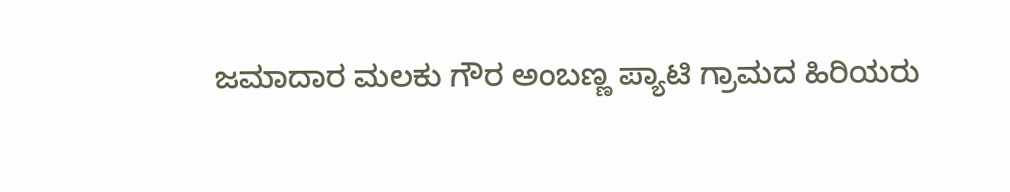ಜಮಾದಾರ ಮಲಕು ಗೌರ ಅಂಬಣ್ಣ ಪ್ಯಾಟಿ ಗ್ರಾಮದ ಹಿರಿಯರು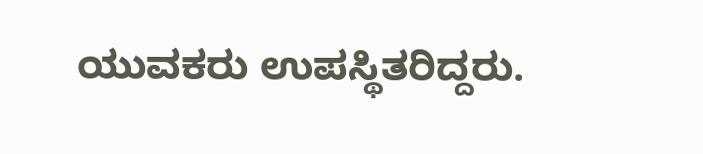ಯುವಕರು ಉಪಸ್ಥಿತರಿದ್ದರು.